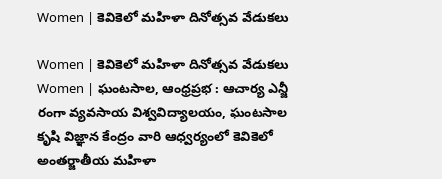Women | కెవికెలో మహిళా దినోత్సవ వేడుకలు

Women | కెవికెలో మహిళా దినోత్సవ వేడుకలు
Women | ఘంటసాల, ఆంధ్రప్రభ : ఆచార్య ఎన్జీ రంగా వ్యవసాయ విశ్వవిద్యాలయం, ఘంటసాల కృషి విజ్ఞాన కేంద్రం వారి ఆధ్వర్యంలో కెవికెలో అంతర్జాతీయ మహిళా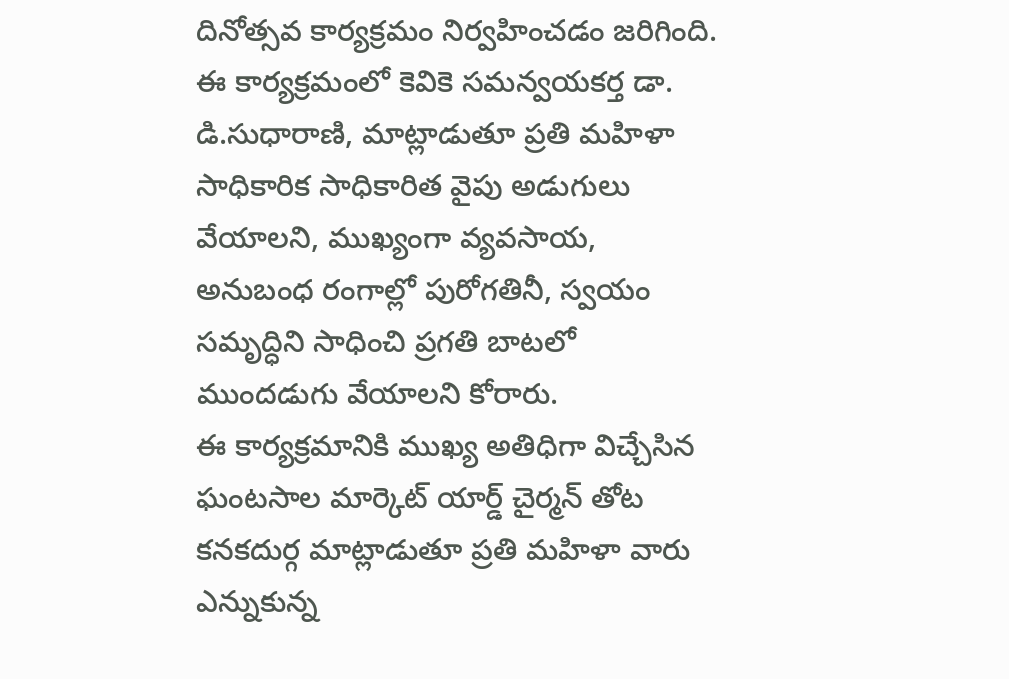దినోత్సవ కార్యక్రమం నిర్వహించడం జరిగింది. ఈ కార్యక్రమంలో కెవికె సమన్వయకర్త డా. డి.సుధారాణి, మాట్లాడుతూ ప్రతి మహిళా సాధికారిక సాధికారిత వైపు అడుగులు వేయాలని, ముఖ్యంగా వ్యవసాయ, అనుబంధ రంగాల్లో పురోగతినీ, స్వయం సమృద్ధిని సాధించి ప్రగతి బాటలో ముందడుగు వేయాలని కోరారు.
ఈ కార్యక్రమానికి ముఖ్య అతిధిగా విచ్చేసిన ఘంటసాల మార్కెట్ యార్డ్ చైర్మన్ తోట కనకదుర్గ మాట్లాడుతూ ప్రతి మహిళా వారు ఎన్నుకున్న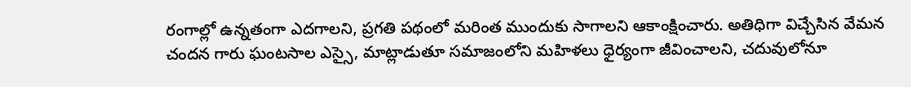రంగాల్లో ఉన్నతంగా ఎదగాలని, ప్రగతి పథంలో మరింత ముందుకు సాగాలని ఆకాంక్షించారు. అతిధిగా విచ్చేసిన వేమన చందన గారు ఘంటసాల ఎస్సై, మాట్లాడుతూ సమాజంలోని మహిళలు ధైర్యంగా జీవించాలని, చదువులోనూ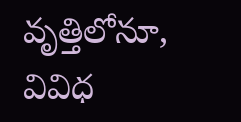వృత్తిలోనూ, వివిధ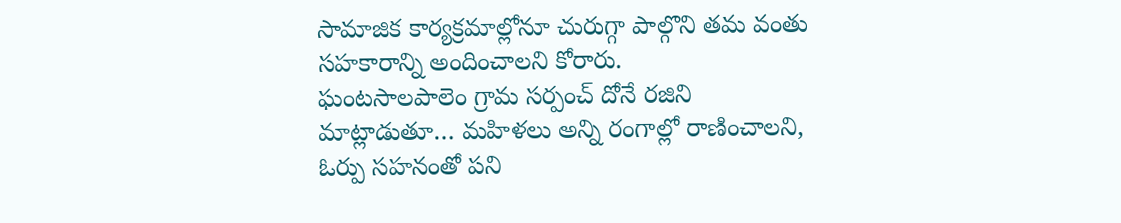సామాజిక కార్యక్రమాల్లోనూ చురుగ్గా పాల్గొని తమ వంతు సహకారాన్ని అందించాలని కోరారు.
ఘంటసాలపాలెం గ్రామ సర్పంచ్ దోనే రజిని మాట్లాడుతూ… మహిళలు అన్ని రంగాల్లో రాణించాలని, ఓర్పు సహనంతో పని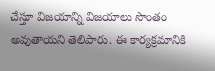చేస్తూ విజయాన్ని విజయాలు సొంతం అవుతాయని తెలిపారు. ఈ కార్యక్రమానికి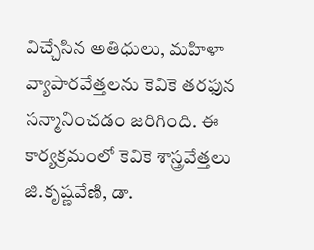విచ్చేసిన అతిధులు, మహిళా వ్యాపారవేత్తలను కెవికె తరఫున సన్మానించడం జరిగింది. ఈ కార్యక్రమంలో కెవికె శాస్త్రవేత్తలు జి.కృష్ణవేణి, డా.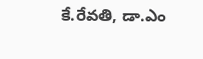కే.రేవతి, డా.ఎం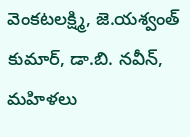వెంకటలక్ష్మి, జె.యశ్వంత్ కుమార్, డా.బి. నవీన్, మహిళలు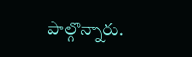పాల్గొన్నారు.